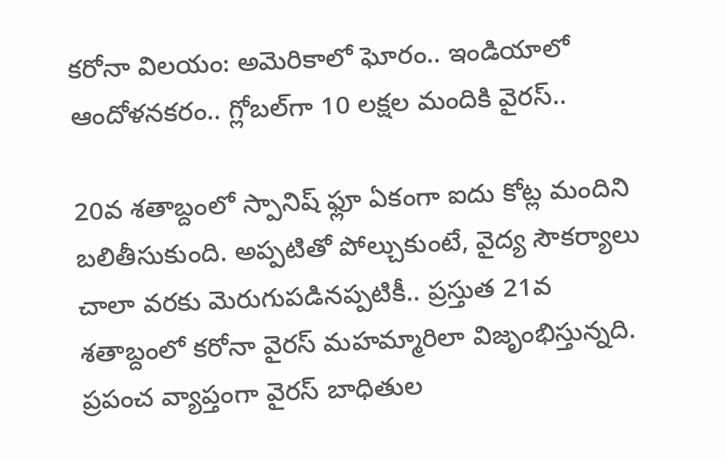కరోనా విలయం: అమెరికాలో ఘోరం.. ఇండియాలో ఆందోళనకరం.. గ్లోబల్‌గా 10 లక్షల మందికి వైరస్..

20వ శతాబ్దంలో స్పానిష్ ఫ్లూ ఏకంగా ఐదు కోట్ల మందిని బలితీసుకుంది. అప్పటితో పోల్చుకుంటే, వైద్య సౌకర్యాలు చాలా వరకు మెరుగుపడినప్పటికీ.. ప్రస్తుత 21వ శతాబ్దంలో కరోనా వైరస్ మహమ్మారిలా విజృంభిస్తున్నది. ప్రపంచ వ్యాప్తంగా వైరస్ బాధితుల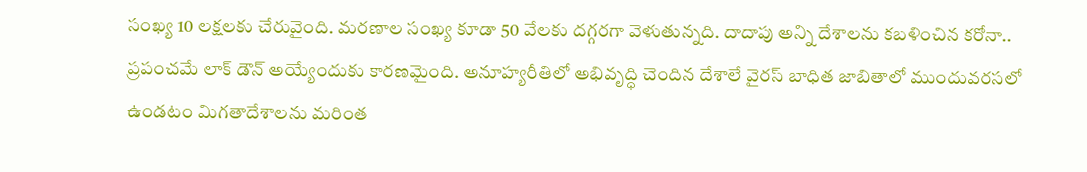సంఖ్య 10 లక్షలకు చేరువైంది. మరణాల సంఖ్య కూడా 50 వేలకు దగ్గరగా వెళుతున్నది. దాదాపు అన్ని దేశాలను కబళించిన కరోనా.. ప్రపంచమే లాక్ డౌన్ అయ్యేందుకు కారణమైంది. అనూహ్యరీతిలో అభివృద్ధి చెందిన దేశాలే వైరస్ బాధిత జాబితాలో ముందువరసలో ఉండటం మిగతాదేశాలను మరింత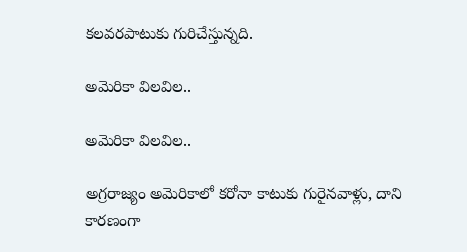కలవరపాటుకు గురిచేస్తున్నది.

అమెరికా విలవిల..

అమెరికా విలవిల..

అగ్రరాజ్యం అమెరికాలో కరోనా కాటుకు గురైనవాళ్లు, దాని కారణంగా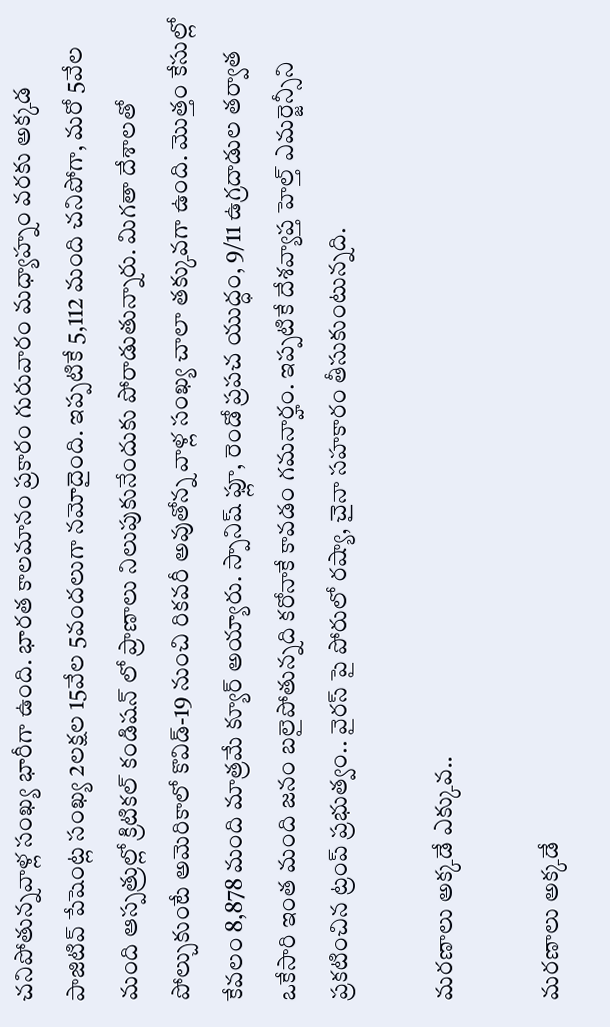చనిపోతున్నవాళ్ల సంఖ్య భారీగా ఉంది. భారత కాలమానం ప్రకారం గురువారం మధ్యాహ్నం వరకు అక్కడ పాజిటివ్ పేషెంట్ల సంఖ్య 2లక్షల 15వేల 5వందలుగా నమోదైంది. ఇప్పటికే 5,112 మంది చనిపోగా, మరో 5వేల మంది ఆస్పత్రుల్లో క్రిటికల్ కండిషన్ లో ప్రాణాలు నిలుపుకునేందుకు పోరాడుతున్నారు. మిగతా దేశాలతో పోల్చుకుంటే అమెరికాలో కొవిడ్-19 నుంచి రికవరీ అవుతోన్న వాళ్ల సంఖ్య చాలా తక్కువగా ఉంది. మొత్తం కేసుల్లో కేవలం 8,878 మంది మాత్రమే క్యూర్ అయ్యారు. స్పానిష్ ఫ్లూ, రెండో ప్రపచ యుద్ధం, 9/11 ఉగ్రదాడుల తర్వాత ఒకేసారి ఇంత మంది జనం బలైపోతున్నది కరోనాకే కావడం గమనార్హం. ఇప్పటికే దేశవ్యాప్త హెల్త్ ఎమర్జెన్సీని ప్రకటించిన ట్రంప్ ప్రభుత్వం.. వైరస్ పై పోరులో రష్యా, చైనా సహకారం తీసుకుంటున్నది.

మరణాలు అక్కడే ఎక్కువ..

మరణాలు అక్కడే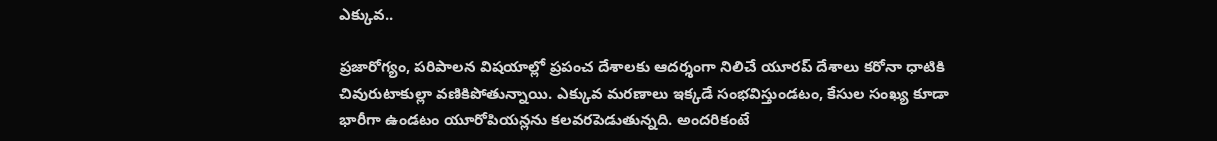ఎక్కువ..

ప్రజారోగ్యం, పరిపాలన విషయాల్లో ప్రపంచ దేశాలకు ఆదర్శంగా నిలిచే యూరప్ దేశాలు కరోనా ధాటికి చివురుటాకుల్లా వణికిపోతున్నాయి. ఎక్కువ మరణాలు ఇక్కడే సంభవిస్తుండటం, కేసుల సంఖ్య కూడా భారీగా ఉండటం యూరోపియన్లను కలవరపెడుతున్నది. అందరికంటే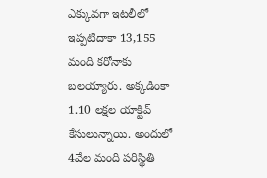ఎక్కువగా ఇటలీలో ఇప్పటిదాకా 13,155 మంది కరోనాకు బలయ్యారు. అక్కడింకా 1.10 లక్షల యాక్టివ్ కేసులున్నాయి. అందులో 4వేల మంది పరిస్థితి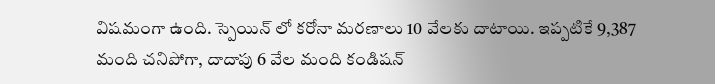విషమంగా ఉంది. స్పెయిన్ లో కరోనా మరణాలు 10 వేలకు దాటాయి. ఇప్పటికే 9,387 మంది చనిపోగా, దాదాపు 6 వేల మంది కండిషన్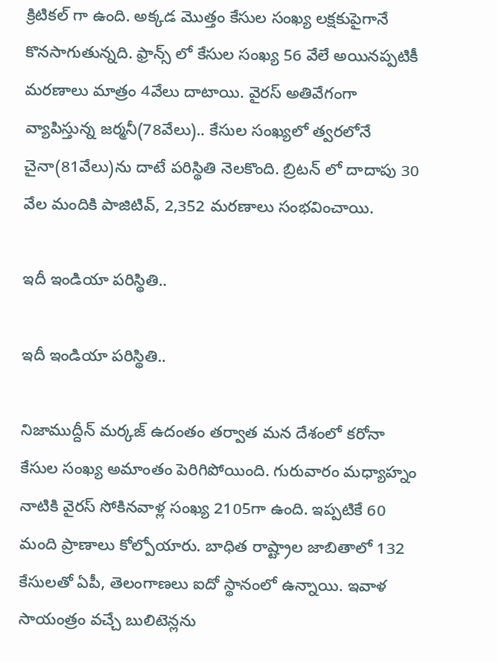క్రిటికల్ గా ఉంది. అక్కడ మొత్తం కేసుల సంఖ్య లక్షకుపైగానే కొనసాగుతున్నది. ఫ్రాన్స్ లో కేసుల సంఖ్య 56 వేలే అయినప్పటికీ మరణాలు మాత్రం 4వేలు దాటాయి. వైరస్ అతివేగంగా వ్యాపిస్తున్న జర్మనీ(78వేలు).. కేసుల సంఖ్యలో త్వరలోనే చైనా(81వేలు)ను దాటే పరిస్థితి నెలకొంది. బ్రిటన్ లో దాదాపు 30 వేల మందికి పాజిటివ్, 2,352 మరణాలు సంభవించాయి.

ఇదీ ఇండియా పరిస్థితి..

ఇదీ ఇండియా పరిస్థితి..

నిజాముద్దీన్ మర్కజ్ ఉదంతం తర్వాత మన దేశంలో కరోనా కేసుల సంఖ్య అమాంతం పెరిగిపోయింది. గురువారం మధ్యాహ్నం నాటికి వైరస్ సోకినవాళ్ల సంఖ్య 2105గా ఉంది. ఇప్పటికే 60 మంది ప్రాణాలు కోల్పోయారు. బాధిత రాష్ట్రాల జాబితాలో 132 కేసులతో ఏపీ, తెలంగాణలు ఐదో స్థానంలో ఉన్నాయి. ఇవాళ సాయంత్రం వచ్చే బులిటెన్లను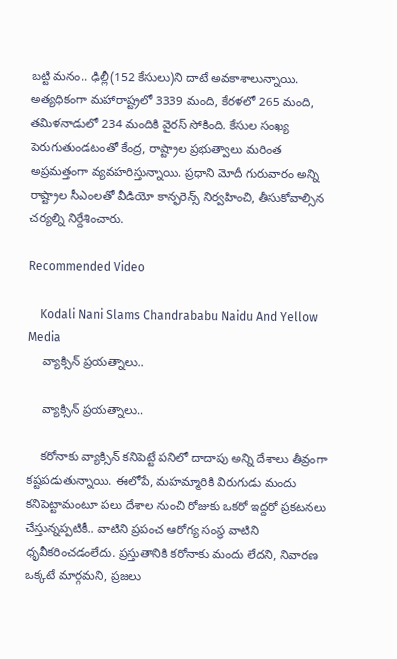బట్టి మనం.. ఢిల్లీ(152 కేసులు)ని దాటే అవకాశాలున్నాయి. అత్యధికంగా మహారాష్ట్రలో 3339 మంది, కేరళలో 265 మంది, తమిళనాడులో 234 మందికి వైరస్ సోకింది. కేసుల సంఖ్య పెరుగుతుండటంతో కేంద్ర, రాష్ట్రాల ప్రభుత్వాలు మరింత అప్రమత్తంగా వ్యవహరిస్తున్నాయి. ప్రధాని మోదీ గురువారం అన్ని రాష్ట్రాల సీఎంలతో వీడియో కాన్ఫరెన్స్ నిర్వహించి, తీసుకోవాల్సిన చర్యల్ని నిర్దేశించారు.

Recommended Video

    Kodali Nani Slams Chandrababu Naidu And Yellow Media
    వ్యాక్సిన్ ప్రయత్నాలు..

    వ్యాక్సిన్ ప్రయత్నాలు..

    కరోనాకు వ్యాక్సిన్ కనిపెట్టే పనిలో దాదాపు అన్ని దేశాలు తీవ్రంగా కష్టపడుతున్నాయి. ఈలోపే, మహమ్మారికి విరుగుడు మందు కనిపెట్టామంటూ పలు దేశాల నుంచి రోజుకు ఒకరో ఇద్దరో ప్రకటనలు చేస్తున్నప్పటికీ.. వాటిని ప్రపంచ ఆరోగ్య సంస్థ వాటిని ధృవీకరించడంలేదు. ప్రస్తుతానికి కరోనాకు మందు లేదని, నివారణ ఒక్కటే మార్గమని, ప్రజలు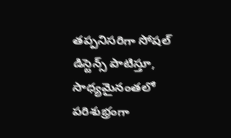తప్పనిసరిగా సోషల్ డిస్టెన్స్ పాటిస్తూ, సాధ్యమైనంతలో పరిశుభ్రంగా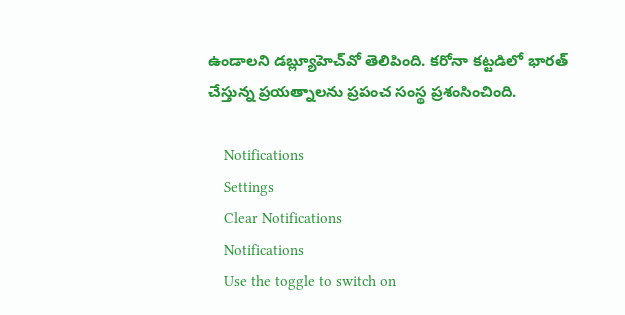ఉండాలని డబ్ల్యూహెచ్‌వో తెలిపింది. కరోనా కట్టడిలో భారత్ చేస్తున్న ప్రయత్నాలను ప్రపంచ సంస్థ ప్రశంసించింది.

    Notifications
    Settings
    Clear Notifications
    Notifications
    Use the toggle to switch on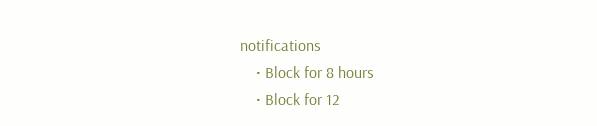notifications
    • Block for 8 hours
    • Block for 12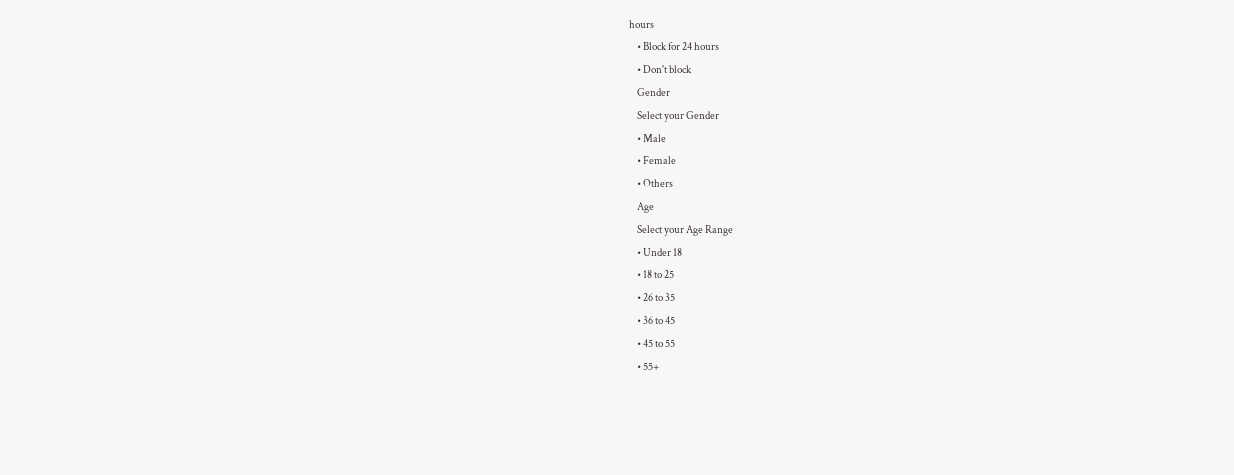hours
    • Block for 24 hours
    • Don't block
    Gender
    Select your Gender
    • Male
    • Female
    • Others
    Age
    Select your Age Range
    • Under 18
    • 18 to 25
    • 26 to 35
    • 36 to 45
    • 45 to 55
    • 55+